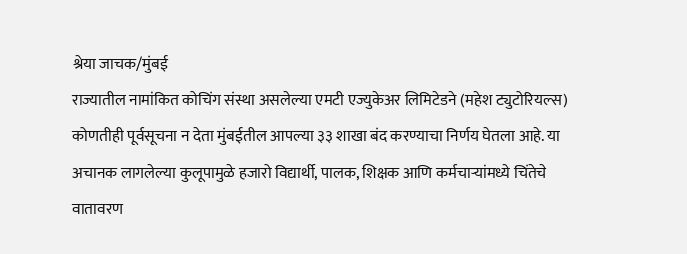श्रेया जाचक/मुंबई
राज्यातील नामांकित कोचिंग संस्था असलेल्या एमटी एज्युकेअर लिमिटेडने (महेश ट्युटोरियल्स) कोणतीही पूर्वसूचना न देता मुंबईतील आपल्या ३३ शाखा बंद करण्याचा निर्णय घेतला आहे. या अचानक लागलेल्या कुलूपामुळे हजारो विद्यार्थी, पालक, शिक्षक आणि कर्मचाऱ्यांमध्ये चिंतेचे वातावरण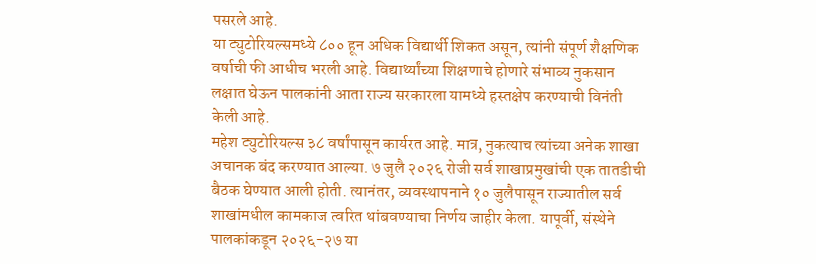पसरले आहे.
या ट्युटोरियल्समध्ये ८०० हून अधिक विद्यार्थी शिकत असून, त्यांनी संपूर्ण शैक्षणिक वर्षाची फी आधीच भरली आहे. विद्यार्थ्यांच्या शिक्षणाचे होणारे संभाव्य नुकसान लक्षात घेऊन पालकांनी आता राज्य सरकारला यामध्ये हस्तक्षेप करण्याची विनंती केली आहे.
महेश ट्युटोरियल्स ३८ वर्षांपासून कार्यरत आहे. मात्र, नुकत्याच त्यांच्या अनेक शाखा अचानक बंद करण्यात आल्या. ७ जुलै २०२६ रोजी सर्व शाखाप्रमुखांची एक तातडीची बैठक घेण्यात आली होती. त्यानंतर, व्यवस्थापनाने १० जुलैपासून राज्यातील सर्व शाखांमधील कामकाज त्वरित थांबवण्याचा निर्णय जाहीर केला. यापूर्वी, संस्थेने पालकांकडून २०२६-२७ या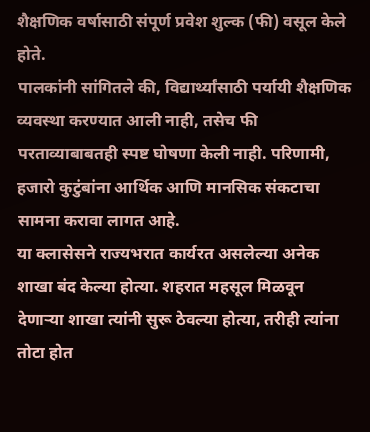शैक्षणिक वर्षासाठी संपूर्ण प्रवेश शुल्क (फी) वसूल केले होते.
पालकांनी सांगितले की, विद्यार्थ्यांसाठी पर्यायी शैक्षणिक व्यवस्था करण्यात आली नाही, तसेच फी परताव्याबाबतही स्पष्ट घोषणा केली नाही. परिणामी, हजारो कुटुंबांना आर्थिक आणि मानसिक संकटाचा सामना करावा लागत आहे.
या क्लासेसने राज्यभरात कार्यरत असलेल्या अनेक शाखा बंद केल्या होत्या. शहरात महसूल मिळवून देणाऱ्या शाखा त्यांनी सुरू ठेवल्या होत्या, तरीही त्यांना तोटा होत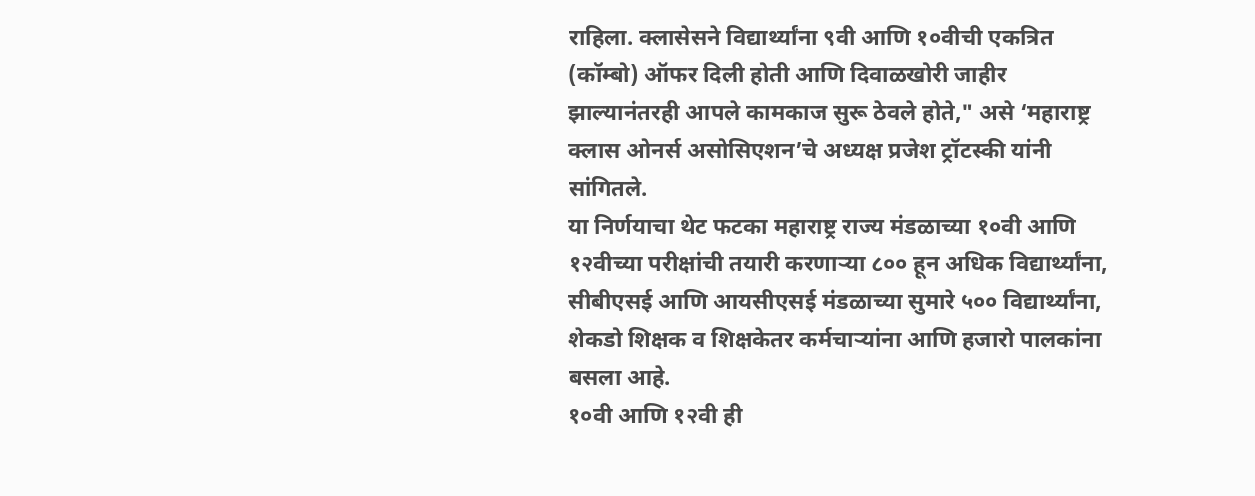राहिला. क्लासेसने विद्यार्थ्यांना ९वी आणि १०वीची एकत्रित (कॉम्बो) ऑफर दिली होती आणि दिवाळखोरी जाहीर झाल्यानंतरही आपले कामकाज सुरू ठेवले होते," असे ‘महाराष्ट्र क्लास ओनर्स असोसिएशन’चे अध्यक्ष प्रजेश ट्रॉटस्की यांनी सांगितले.
या निर्णयाचा थेट फटका महाराष्ट्र राज्य मंडळाच्या १०वी आणि १२वीच्या परीक्षांची तयारी करणाऱ्या ८०० हून अधिक विद्यार्थ्यांना, सीबीएसई आणि आयसीएसई मंडळाच्या सुमारे ५०० विद्यार्थ्यांना, शेकडो शिक्षक व शिक्षकेतर कर्मचाऱ्यांना आणि हजारो पालकांना बसला आहे.
१०वी आणि १२वी ही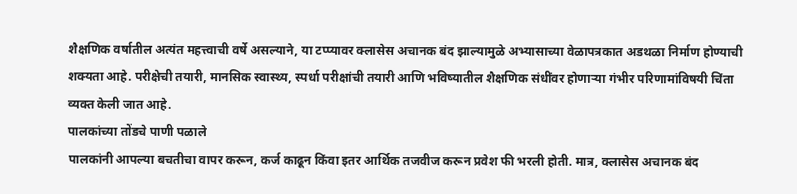शैक्षणिक वर्षातील अत्यंत महत्त्वाची वर्षे असल्याने, या टप्प्यावर क्लासेस अचानक बंद झाल्यामुळे अभ्यासाच्या वेळापत्रकात अडथळा निर्माण होण्याची शक्यता आहे. परीक्षेची तयारी, मानसिक स्वास्थ्य, स्पर्धा परीक्षांची तयारी आणि भविष्यातील शैक्षणिक संधींवर होणाऱ्या गंभीर परिणामांविषयी चिंता व्यक्त केली जात आहे.
पालकांच्या तोंडचे पाणी पळाले
पालकांनी आपल्या बचतीचा वापर करून, कर्ज काढून किंवा इतर आर्थिक तजवीज करून प्रवेश फी भरली होती. मात्र, क्लासेस अचानक बंद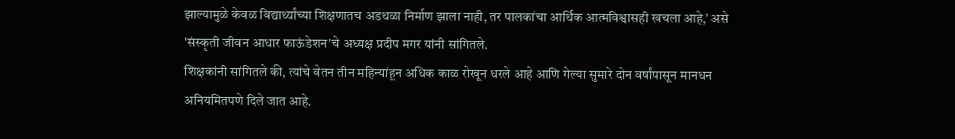झाल्यामुळे केवळ विद्यार्थ्यांच्या शिक्षणातच अडथळा निर्माण झाला नाही, तर पालकांचा आर्थिक आत्मविश्वासही खचला आहे,’ असे 'संस्कृती जीवन आधार फाऊंडेशन'चे अध्यक्ष प्रदीप मगर यांनी सांगितले.
शिक्षकांनी सांगितले की, त्यांचे वेतन तीन महिन्यांहून अधिक काळ रोखून धरले आहे आणि गेल्या सुमारे दोन वर्षांपासून मानधन अनियमितपणे दिले जात आहे.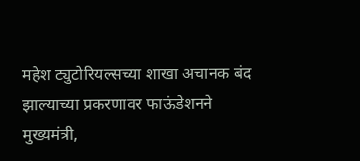महेश ट्युटोरियल्सच्या शाखा अचानक बंद झाल्याच्या प्रकरणावर फाऊंडेशनने मुख्यमंत्री,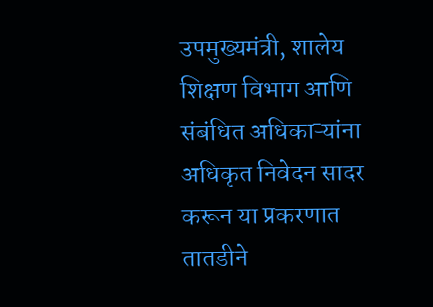उपमुख्यमंत्री, शालेय शिक्षण विभाग आणि संबंधित अधिकाऱ्यांना अधिकृत निवेदन सादर करून या प्रकरणात तातडीने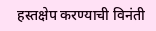हस्तक्षेप करण्याची विनंती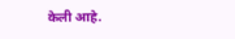केली आहे.